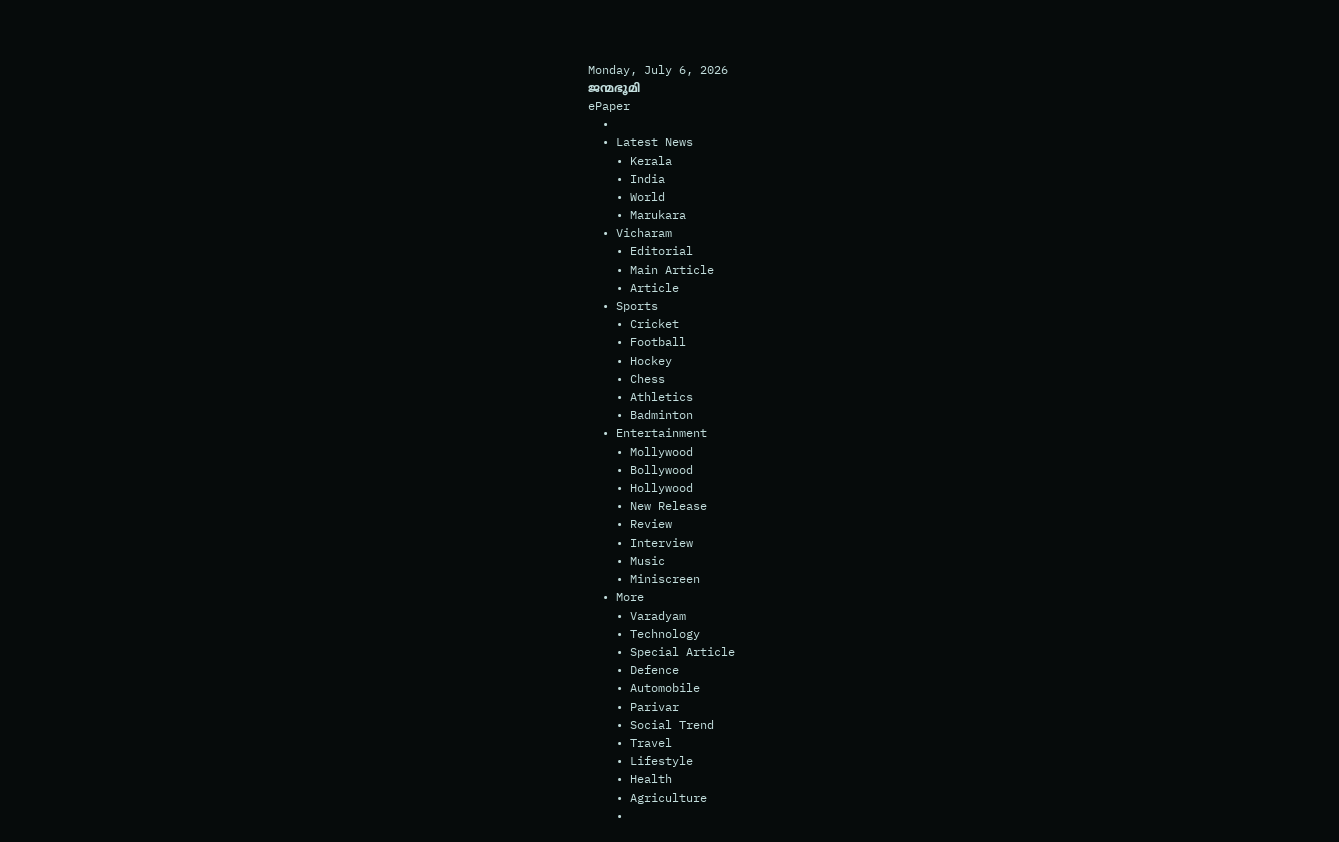Monday, July 6, 2026
ജന്മഭൂമി
ePaper
  •
  • Latest News
    • Kerala
    • India
    • World
    • Marukara
  • Vicharam
    • Editorial
    • Main Article
    • Article
  • Sports
    • Cricket
    • Football
    • Hockey
    • Chess
    • Athletics
    • Badminton
  • Entertainment
    • Mollywood
    • Bollywood
    • Hollywood
    • New Release
    • Review
    • Interview
    • Music
    • Miniscreen
  • More
    • Varadyam
    • Technology
    • Special Article
    • Defence
    • Automobile
    • Parivar
    • Social Trend
    • Travel
    • Lifestyle
    • Health
    • Agriculture
    •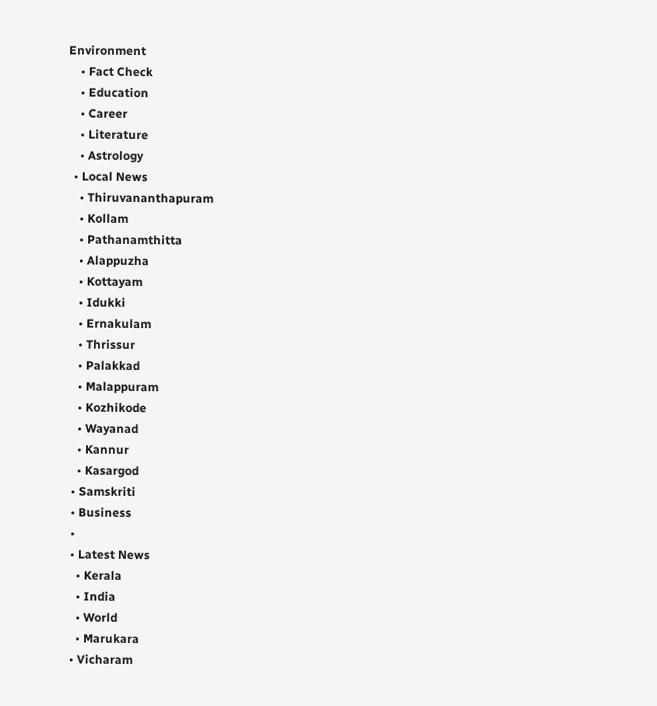Environment
    • Fact Check
    • Education
    • Career
    • Literature
    • Astrology
  • Local News
    • Thiruvananthapuram
    • Kollam
    • Pathanamthitta
    • Alappuzha
    • Kottayam
    • Idukki
    • Ernakulam
    • Thrissur
    • Palakkad
    • Malappuram
    • Kozhikode
    • Wayanad
    • Kannur
    • Kasargod
  • Samskriti
  • Business
  •
  • Latest News
    • Kerala
    • India
    • World
    • Marukara
  • Vicharam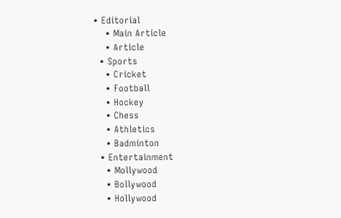• Editorial
    • Main Article
    • Article
  • Sports
    • Cricket
    • Football
    • Hockey
    • Chess
    • Athletics
    • Badminton
  • Entertainment
    • Mollywood
    • Bollywood
    • Hollywood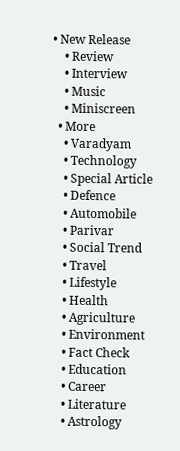• New Release
    • Review
    • Interview
    • Music
    • Miniscreen
  • More
    • Varadyam
    • Technology
    • Special Article
    • Defence
    • Automobile
    • Parivar
    • Social Trend
    • Travel
    • Lifestyle
    • Health
    • Agriculture
    • Environment
    • Fact Check
    • Education
    • Career
    • Literature
    • Astrology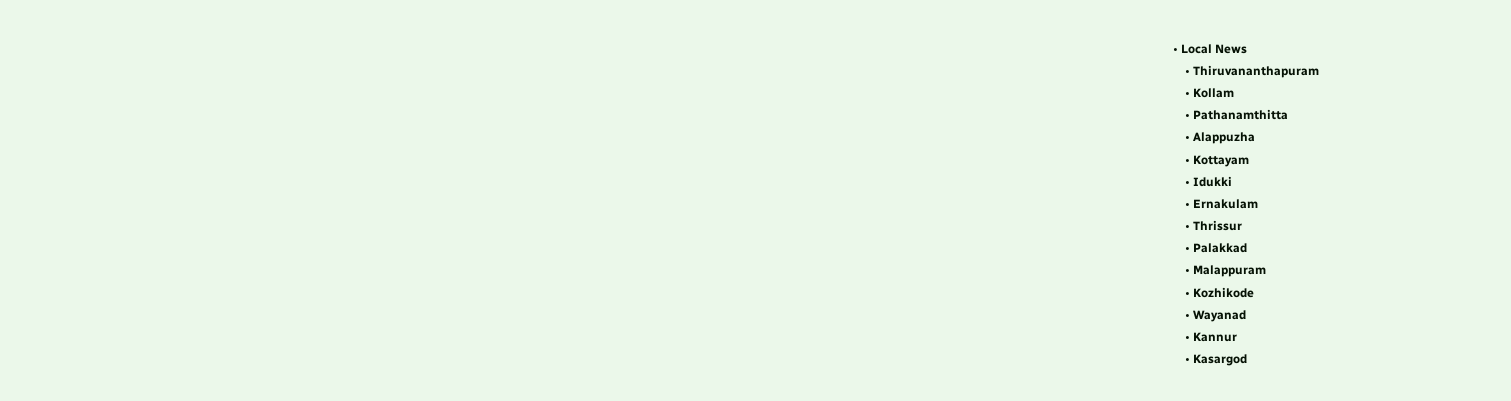• Local News
    • Thiruvananthapuram
    • Kollam
    • Pathanamthitta
    • Alappuzha
    • Kottayam
    • Idukki
    • Ernakulam
    • Thrissur
    • Palakkad
    • Malappuram
    • Kozhikode
    • Wayanad
    • Kannur
    • Kasargod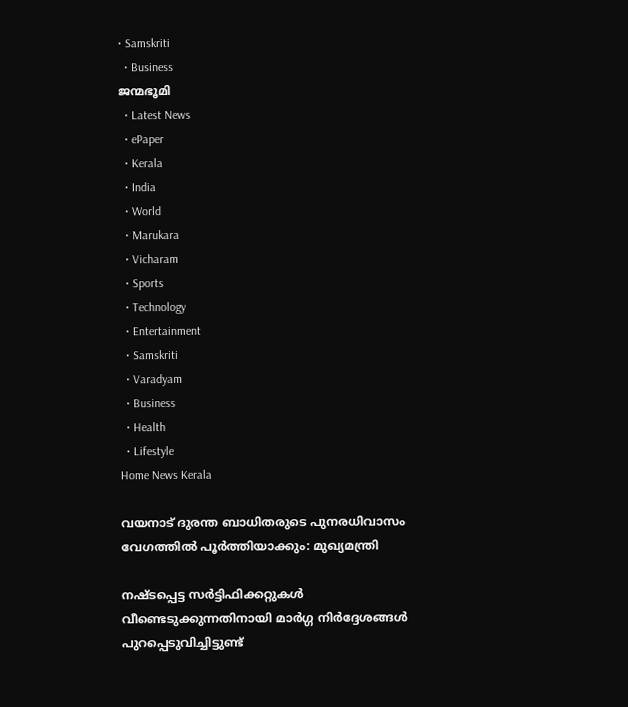• Samskriti
  • Business
ജന്മഭൂമി
  • Latest News
  • ePaper
  • Kerala
  • India
  • World
  • Marukara
  • Vicharam
  • Sports
  • Technology
  • Entertainment
  • Samskriti
  • Varadyam
  • Business
  • Health
  • Lifestyle
Home News Kerala

വയനാട് ദുരന്ത ബാധിതരുടെ പുനരധിവാസം വേഗത്തിൽ പൂർത്തിയാക്കും: മുഖ്യമന്ത്രി

നഷ്ടപ്പെട്ട സർട്ടിഫിക്കറ്റുകൾ വീണ്ടെടുക്കുന്നതിനായി മാർഗ്ഗ നിർദ്ദേശങ്ങൾ പുറപ്പെടുവിച്ചിട്ടുണ്ട്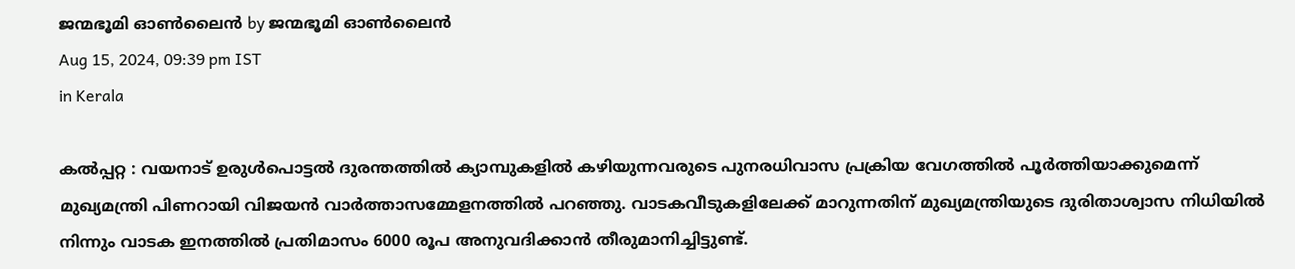ജന്മഭൂമി ഓണ്‍ലൈന്‍ by ജന്മഭൂമി ഓണ്‍ലൈന്‍
Aug 15, 2024, 09:39 pm IST
in Kerala

കൽപ്പറ്റ : വയനാട് ഉരുൾപൊട്ടൽ ദുരന്തത്തിൽ ക്യാമ്പുകളിൽ കഴിയുന്നവരുടെ പുനരധിവാസ പ്രക്രിയ വേഗത്തിൽ പൂർത്തിയാക്കുമെന്ന് മുഖ്യമന്ത്രി പിണറായി വിജയൻ വാർത്താസമ്മേളനത്തിൽ പറഞ്ഞു. വാടകവീടുകളിലേക്ക് മാറുന്നതിന് മുഖ്യമന്ത്രിയുടെ ദുരിതാശ്വാസ നിധിയിൽ നിന്നും വാടക ഇനത്തിൽ പ്രതിമാസം 6000 രൂപ അനുവദിക്കാൻ തീരുമാനിച്ചിട്ടുണ്ട്.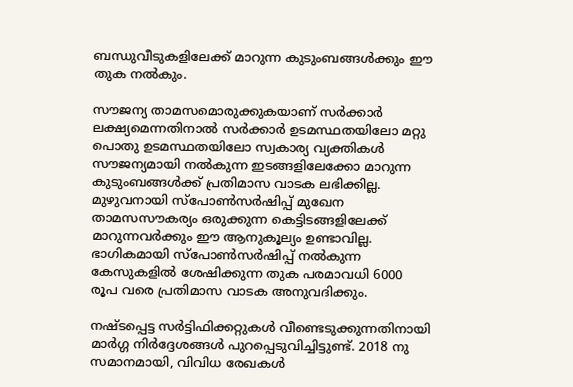ബന്ധുവീടുകളിലേക്ക് മാറുന്ന കുടുംബങ്ങൾക്കും ഈ തുക നൽകും.

സൗജന്യ താമസമൊരുക്കുകയാണ് സർക്കാർ ലക്ഷ്യമെന്നതിനാൽ സർക്കാർ ഉടമസ്ഥതയിലോ മറ്റു പൊതു ഉടമസ്ഥതയിലോ സ്വകാര്യ വ്യക്തികൾ സൗജന്യമായി നൽകുന്ന ഇടങ്ങളിലേക്കോ മാറുന്ന കുടുംബങ്ങൾക്ക് പ്രതിമാസ വാടക ലഭിക്കില്ല. മുഴുവനായി സ്‌പോൺസർഷിപ്പ് മുഖേന താമസസൗകര്യം ഒരുക്കുന്ന കെട്ടിടങ്ങളിലേക്ക് മാറുന്നവർക്കും ഈ ആനുകൂല്യം ഉണ്ടാവില്ല. ഭാഗികമായി സ്‌പോൺസർഷിപ്പ് നൽകുന്ന കേസുകളിൽ ശേഷിക്കുന്ന തുക പരമാവധി 6000 രൂപ വരെ പ്രതിമാസ വാടക അനുവദിക്കും.

നഷ്ടപ്പെട്ട സർട്ടിഫിക്കറ്റുകൾ വീണ്ടെടുക്കുന്നതിനായി മാർഗ്ഗ നിർദ്ദേശങ്ങൾ പുറപ്പെടുവിച്ചിട്ടുണ്ട്. 2018 നു സമാനമായി, വിവിധ രേഖകൾ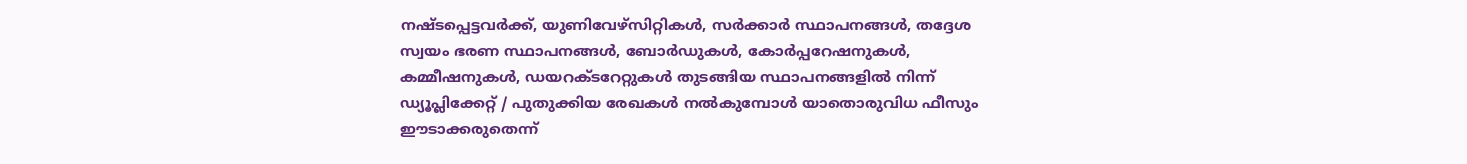നഷ്ടപ്പെട്ടവർക്ക്, യുണിവേഴ്‌സിറ്റികൾ, സർക്കാർ സ്ഥാപനങ്ങൾ, തദ്ദേശ സ്വയം ഭരണ സ്ഥാപനങ്ങൾ, ബോർഡുകൾ, കോർപ്പറേഷനുകൾ, കമ്മീഷനുകൾ, ഡയറക്ടറേറ്റുകൾ തുടങ്ങിയ സ്ഥാപനങ്ങളിൽ നിന്ന് ഡ്യൂപ്ലിക്കേറ്റ് / പുതുക്കിയ രേഖകൾ നൽകുമ്പോൾ യാതൊരുവിധ ഫീസും ഈടാക്കരുതെന്ന്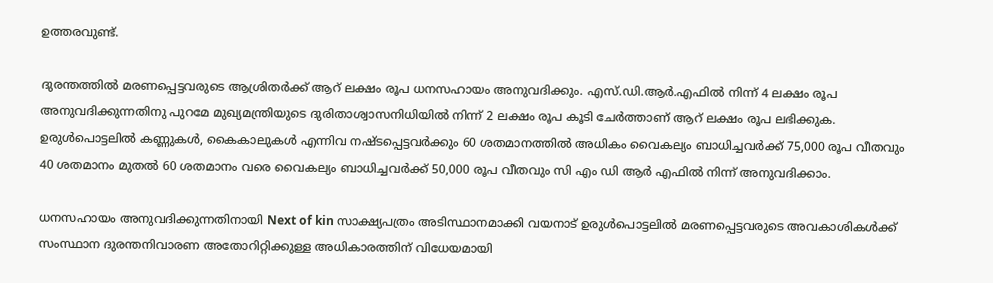ഉത്തരവുണ്ട്.

ദുരന്തത്തിൽ മരണപ്പെട്ടവരുടെ ആശ്രിതർക്ക് ആറ് ലക്ഷം രൂപ ധനസഹായം അനുവദിക്കും. എസ്.ഡി.ആർ.എഫിൽ നിന്ന് 4 ലക്ഷം രൂപ അനുവദിക്കുന്നതിനു പുറമേ മുഖ്യമന്ത്രിയുടെ ദുരിതാശ്വാസനിധിയിൽ നിന്ന് 2 ലക്ഷം രൂപ കൂടി ചേർത്താണ് ആറ് ലക്ഷം രൂപ ലഭിക്കുക. ഉരുൾപൊട്ടലിൽ കണ്ണുകൾ, കൈകാലുകൾ എന്നിവ നഷ്ടപ്പെട്ടവർക്കും 60 ശതമാനത്തിൽ അധികം വൈകല്യം ബാധിച്ചവർക്ക് 75,000 രൂപ വീതവും 40 ശതമാനം മുതൽ 60 ശതമാനം വരെ വൈകല്യം ബാധിച്ചവർക്ക് 50,000 രൂപ വീതവും സി എം ഡി ആർ എഫിൽ നിന്ന് അനുവദിക്കാം.

ധനസഹായം അനുവദിക്കുന്നതിനായി Next of kin സാക്ഷ്യപത്രം അടിസ്ഥാനമാക്കി വയനാട് ഉരുൾപൊട്ടലിൽ മരണപ്പെട്ടവരുടെ അവകാശികൾക്ക് സംസ്ഥാന ദുരന്തനിവാരണ അതോറിറ്റിക്കുള്ള അധികാരത്തിന് വിധേയമായി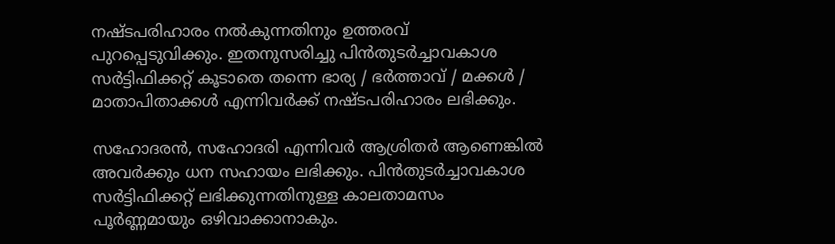നഷ്ടപരിഹാരം നൽകുന്നതിനും ഉത്തരവ് പുറപ്പെടുവിക്കും. ഇതനുസരിച്ചു പിൻതുടർച്ചാവകാശ സർട്ടിഫിക്കറ്റ് കൂടാതെ തന്നെ ഭാര്യ / ഭർത്താവ് / മക്കൾ / മാതാപിതാക്കൾ എന്നിവർക്ക് നഷ്ടപരിഹാരം ലഭിക്കും.

സഹോദരൻ, സഹോദരി എന്നിവർ ആശ്രിതർ ആണെങ്കിൽ അവർക്കും ധന സഹായം ലഭിക്കും. പിൻതുടർച്ചാവകാശ സർട്ടിഫിക്കറ്റ് ലഭിക്കുന്നതിനുള്ള കാലതാമസം പൂർണ്ണമായും ഒഴിവാക്കാനാകും.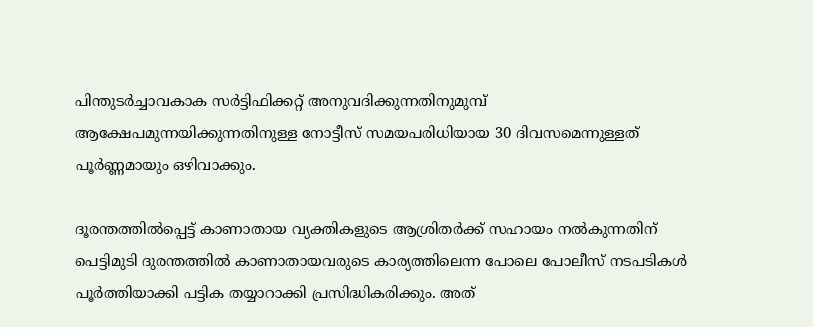പിന്തുടർച്ചാവകാക സർട്ടിഫിക്കറ്റ് അനുവദിക്കുന്നതിനുമുമ്പ് ആക്ഷേപമുന്നയിക്കുന്നതിനുള്ള നോട്ടീസ് സമയപരിധിയായ 30 ദിവസമെന്നുള്ളത് പൂർണ്ണമായും ഒഴിവാക്കും.

ദൂരന്തത്തിൽപ്പെട്ട് കാണാതായ വ്യക്തികളുടെ ആശ്രിതർക്ക് സഹായം നൽകുന്നതിന് പെട്ടിമുടി ദുരന്തത്തിൽ കാണാതായവരുടെ കാര്യത്തിലെന്ന പോലെ പോലീസ് നടപടികൾ പൂർത്തിയാക്കി പട്ടിക തയ്യാറാക്കി പ്രസിദ്ധികരിക്കും. അത്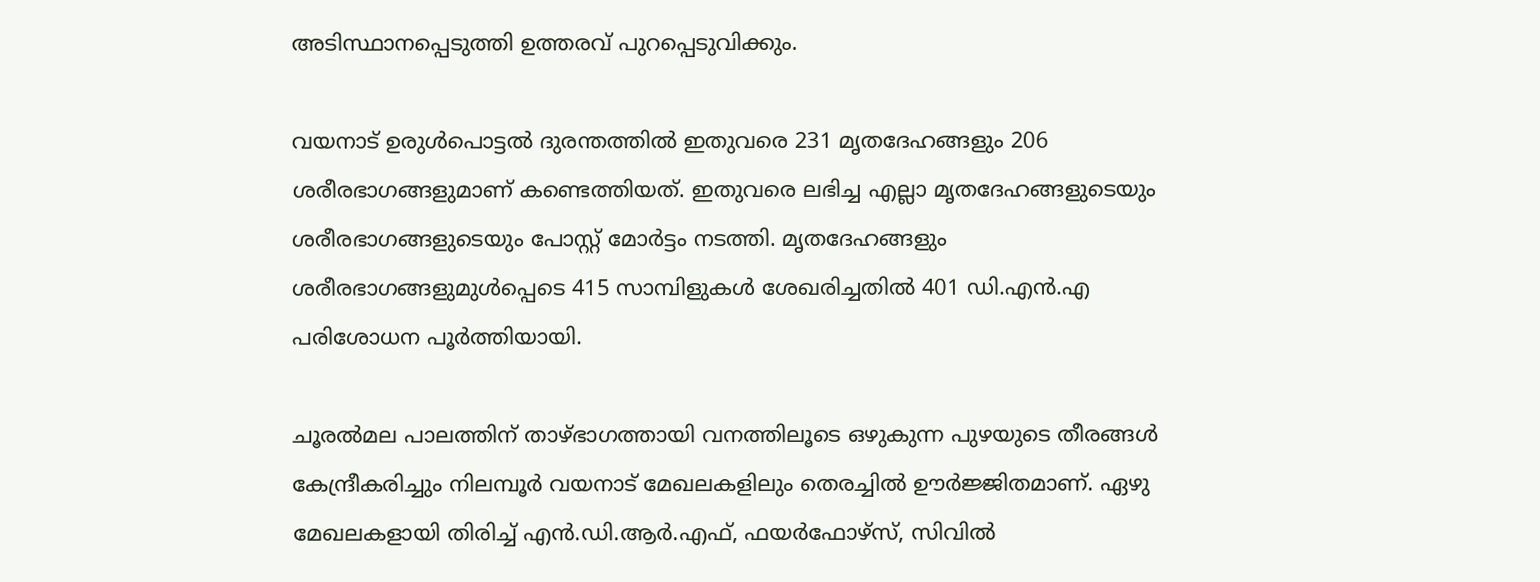അടിസ്ഥാനപ്പെടുത്തി ഉത്തരവ് പുറപ്പെടുവിക്കും.

വയനാട് ഉരുൾപൊട്ടൽ ദുരന്തത്തിൽ ഇതുവരെ 231 മൃതദേഹങ്ങളും 206 ശരീരഭാഗങ്ങളുമാണ് കണ്ടെത്തിയത്. ഇതുവരെ ലഭിച്ച എല്ലാ മൃതദേഹങ്ങളുടെയും ശരീരഭാഗങ്ങളുടെയും പോസ്റ്റ് മോർട്ടം നടത്തി. മൃതദേഹങ്ങളും ശരീരഭാഗങ്ങളുമുൾപ്പെടെ 415 സാമ്പിളുകൾ ശേഖരിച്ചതിൽ 401 ഡി.എൻ.എ പരിശോധന പൂർത്തിയായി.

ചൂരൽമല പാലത്തിന് താഴ്ഭാഗത്തായി വനത്തിലൂടെ ഒഴുകുന്ന പുഴയുടെ തീരങ്ങൾ കേന്ദ്രീകരിച്ചും നിലമ്പൂർ വയനാട് മേഖലകളിലും തെരച്ചിൽ ഊർജ്ജിതമാണ്. ഏഴു മേഖലകളായി തിരിച്ച് എൻ.ഡി.ആർ.എഫ്, ഫയർഫോഴ്‌സ്, സിവിൽ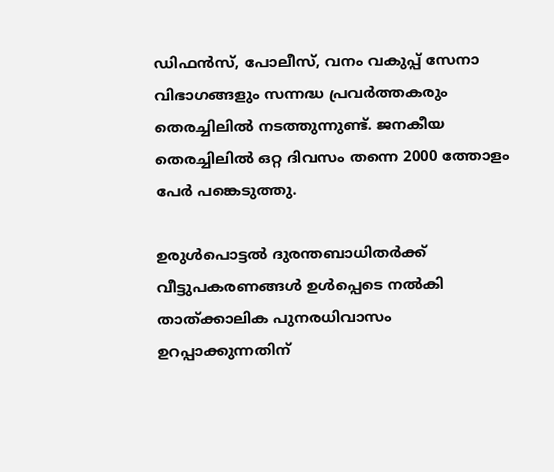ഡിഫൻസ്, പോലീസ്, വനം വകുപ്പ് സേനാ വിഭാഗങ്ങളും സന്നദ്ധ പ്രവർത്തകരും തെരച്ചിലിൽ നടത്തുന്നുണ്ട്. ജനകീയ തെരച്ചിലിൽ ഒറ്റ ദിവസം തന്നെ 2000 ത്തോളം പേർ പങ്കെടുത്തു.

ഉരുൾപൊട്ടൽ ദുരന്തബാധിതർക്ക് വീട്ടുപകരണങ്ങൾ ഉൾപ്പെടെ നൽകി താത്ക്കാലിക പുനരധിവാസം ഉറപ്പാക്കുന്നതിന്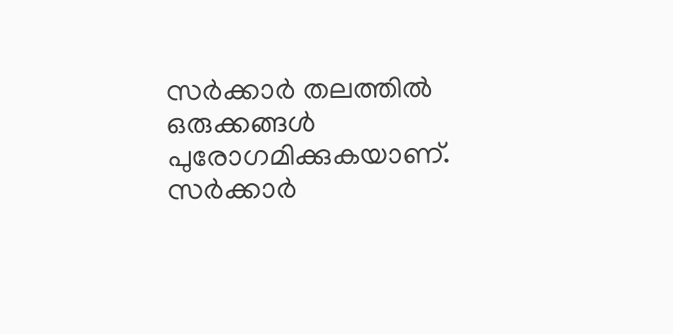സർക്കാർ തലത്തിൽ ഒരുക്കങ്ങൾ പുരോഗമിക്കുകയാണ്. സർക്കാർ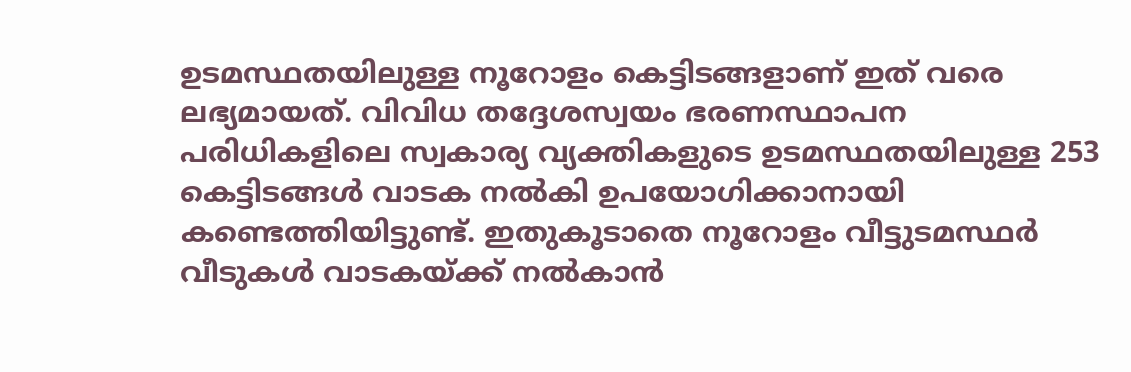ഉടമസ്ഥതയിലുള്ള നൂറോളം കെട്ടിടങ്ങളാണ് ഇത് വരെ ലഭ്യമായത്. വിവിധ തദ്ദേശസ്വയം ഭരണസ്ഥാപന പരിധികളിലെ സ്വകാര്യ വ്യക്തികളുടെ ഉടമസ്ഥതയിലുള്ള 253 കെട്ടിടങ്ങൾ വാടക നൽകി ഉപയോഗിക്കാനായി കണ്ടെത്തിയിട്ടുണ്ട്. ഇതുകൂടാതെ നൂറോളം വീട്ടുടമസ്ഥർ വീടുകൾ വാടകയ്‌ക്ക് നൽകാൻ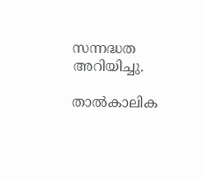സന്നദ്ധത അറിയിച്ചു.

താൽകാലിക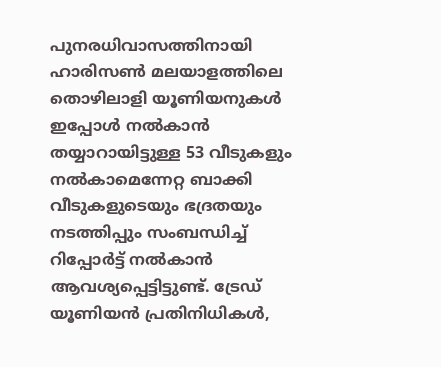പുനരധിവാസത്തിനായി ഹാരിസൺ മലയാളത്തിലെ തൊഴിലാളി യൂണിയനുകൾ ഇപ്പോൾ നൽകാൻ തയ്യാറായിട്ടുള്ള 53 വീടുകളും നൽകാമെന്നേറ്റ ബാക്കി വീടുകളുടെയും ഭദ്രതയും നടത്തിപ്പും സംബന്ധിച്ച് റിപ്പോർട്ട് നൽകാൻ ആവശ്യപ്പെട്ടിട്ടുണ്ട്. ട്രേഡ് യൂണിയൻ പ്രതിനിധികൾ,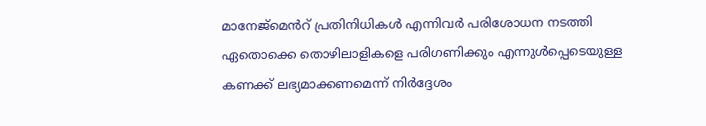മാനേജ്‌മെൻറ് പ്രതിനിധികൾ എന്നിവർ പരിശോധന നടത്തി ഏതൊക്കെ തൊഴിലാളികളെ പരിഗണിക്കും എന്നുൾപ്പെടെയുള്ള കണക്ക് ലഭ്യമാക്കണമെന്ന് നിർദ്ദേശം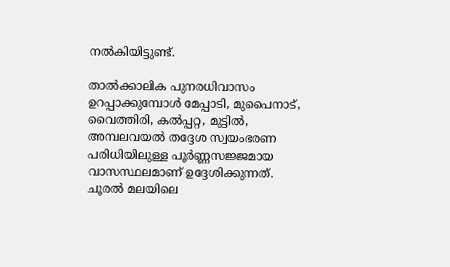നൽകിയിട്ടുണ്ട്.

താൽക്കാലിക പുനരധിവാസം ഉറപ്പാക്കുമ്പോൾ മേപ്പാടി, മുപൈനാട്, വൈത്തിരി, കൽപ്പറ്റ, മുട്ടിൽ, അമ്പലവയൽ തദ്ദേശ സ്വയംഭരണ പരിധിയിലുള്ള പൂർണ്ണസജ്ജമായ വാസസ്ഥലമാണ് ഉദ്ദേശിക്കുന്നത്. ചൂരൽ മലയിലെ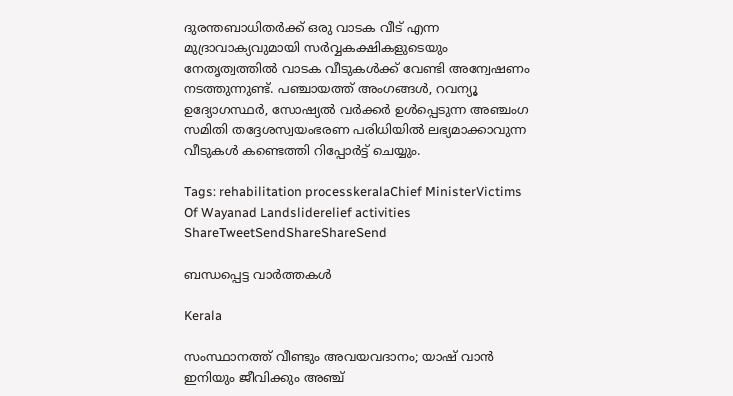ദുരന്തബാധിതർക്ക് ഒരു വാടക വീട് എന്ന മുദ്രാവാക്യവുമായി സർവ്വകക്ഷികളുടെയും നേതൃത്വത്തിൽ വാടക വീടുകൾക്ക് വേണ്ടി അന്വേഷണം നടത്തുന്നുണ്ട്. പഞ്ചായത്ത് അംഗങ്ങൾ, റവന്യൂ ഉദ്യോഗസ്ഥർ, സോഷ്യൽ വർക്കർ ഉൾപ്പെടുന്ന അഞ്ചംഗ സമിതി തദ്ദേശസ്വയംഭരണ പരിധിയിൽ ലഭ്യമാക്കാവുന്ന വീടുകൾ കണ്ടെത്തി റിപ്പോർട്ട് ചെയ്യും.

Tags: rehabilitation processkeralaChief MinisterVictims Of Wayanad Landsliderelief activities
ShareTweetSendShareShareSend

ബന്ധപ്പെട്ട വാര്‍ത്തകള്‍

Kerala

സംസ്ഥാനത്ത് വീണ്ടും അവയവദാനം; യാഷ് വാൻ ഇനിയും ജീവിക്കും അഞ്ച്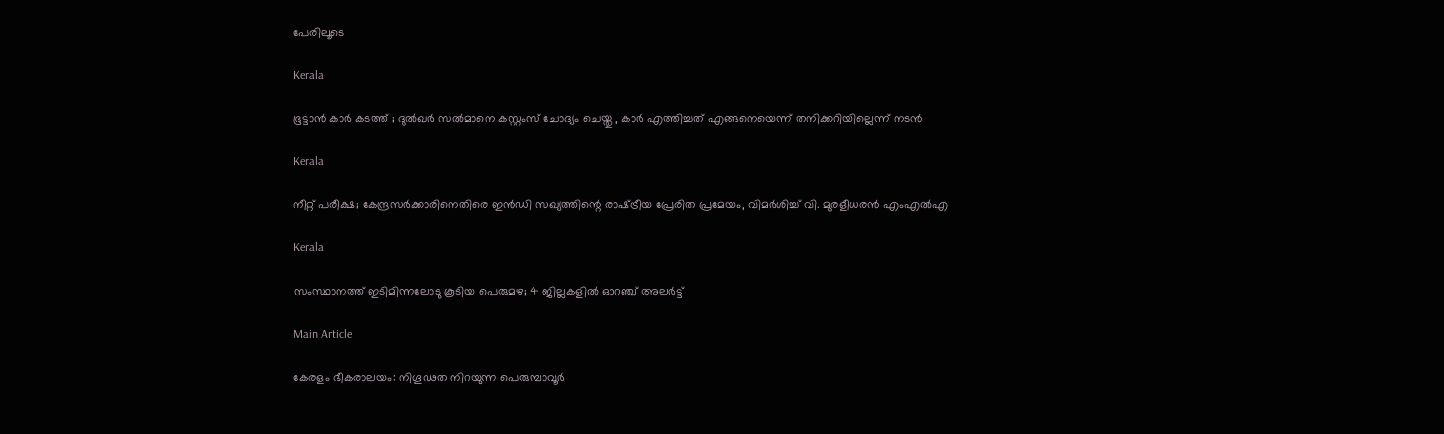പേരിലൂടെ

Kerala

ഭൂട്ടാന്‍ കാര്‍ കടത്ത് ; ദുല്‍ഖര്‍ സല്‍മാനെ കസ്റ്റംസ് ചോദ്യം ചെയ്തു , കാർ എത്തിച്ചത് എങ്ങനെയെന്ന് തനിക്കറിയില്ലെന്ന് നടൻ

Kerala

നീറ്റ് പരീക്ഷ; കേന്ദ്രസർക്കാരിനെതിരെ ഇൻഡി സഖ്യത്തിന്റെ രാഷ്‌ട്രീയ പ്രേരിത പ്രമേയം, വിമർശിച്ച് വി. മുരളീധരൻ എംഎൽഎ

Kerala

സംസ്ഥാനത്ത് ഇടിമിന്നലോടു കൂടിയ പെരുമഴ; 4 ജില്ലകളിൽ ഓറഞ്ച് അലർട്ട്

Main Article

കേരളം ഭീകരാലയം: നിഗൂഢത നിറയുന്ന പെരുമ്പാവൂര്‍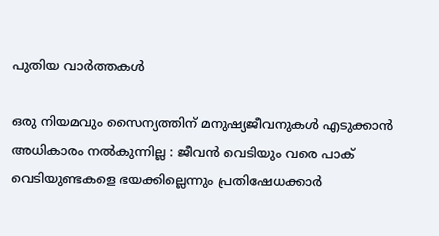പുതിയ വാര്‍ത്തകള്‍

ഒരു നിയമവും സൈന്യത്തിന് മനുഷ്യജീവനുകൾ എടുക്കാൻ അധികാരം നൽകുന്നില്ല : ജീവൻ വെടിയും വരെ പാക് വെടിയുണ്ടകളെ ഭയക്കില്ലെന്നും പ്രതിഷേധക്കാർ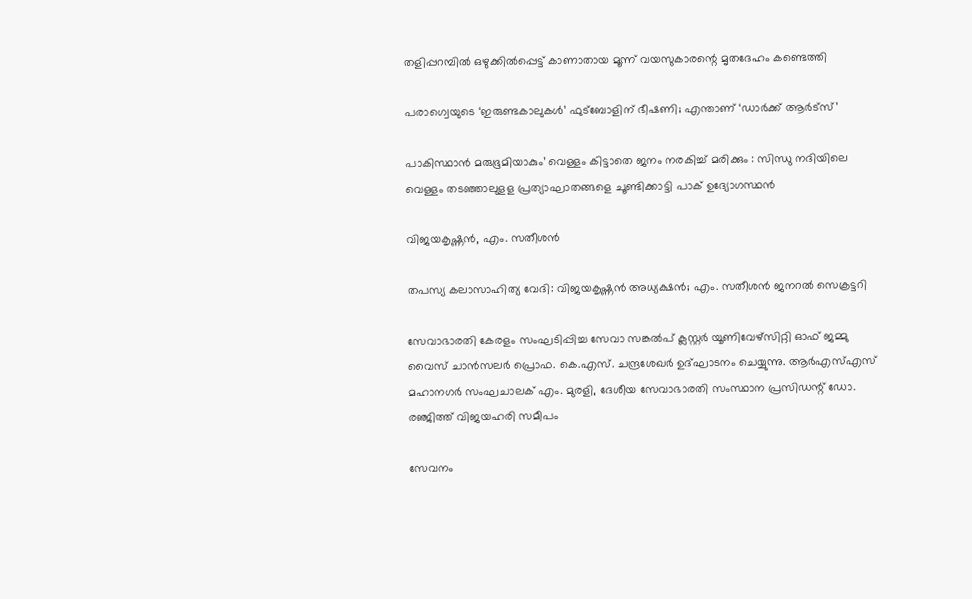തളിപ്പറമ്പില്‍ ഒഴുക്കില്‍പ്പെട്ട് കാണാതായ മൂന്ന് വയസുകാരന്റെ മൃതദേഹം കണ്ടെത്തി

പരാഗ്വെയുടെ ‘ഇരുണ്ടകാലുകള്‍’ ഫുട്‌ബോളിന് ഭീഷണി; എന്താണ് ‘ഡാര്‍ക്ക് ആര്‍ട്സ്’

പാകിസ്ഥാൻ മരുഭൂമിയാകും’ വെള്ളം കിട്ടാതെ ജനം നരകിച്ച് മരിക്കും : സിന്ധു നദിയിലെ വെള്ളം തടഞ്ഞാലുളള പ്രത്യാഘാതങ്ങളെ ചൂണ്ടിക്കാട്ടി പാക് ഉദ്യോഗസ്ഥൻ

വിജയകൃഷ്ണന്‍, എം. സതീശന്‍

തപസ്യ കലാസാഹിത്യ വേദി: വിജയകൃഷ്ണന്‍ അധ്യക്ഷന്‍; എം. സതീശന്‍ ജനറല്‍ സെക്രട്ടറി

സേവാഭാരതി കേരളം സംഘടിപ്പിച്ച സേവാ സങ്കല്‍പ് ക്ലസ്റ്റര്‍ യൂണിവേഴ്‌സിറ്റി ഓഫ് ജമ്മു വൈസ് ചാന്‍സലര്‍ പ്രൊഫ. കെ.എസ്. ചന്ദ്രശേഖര്‍ ഉദ്ഘാടനം ചെയ്യുന്നു. ആര്‍എസ്എസ് മഹാനഗര്‍ സംഘചാലക് എം. മുരളി, ദേശീയ സേവാഭാരതി സംസ്ഥാന പ്രസിഡന്റ് ഡോ. രഞ്ജിത്ത് വിജയഹരി സമീപം

സേവനം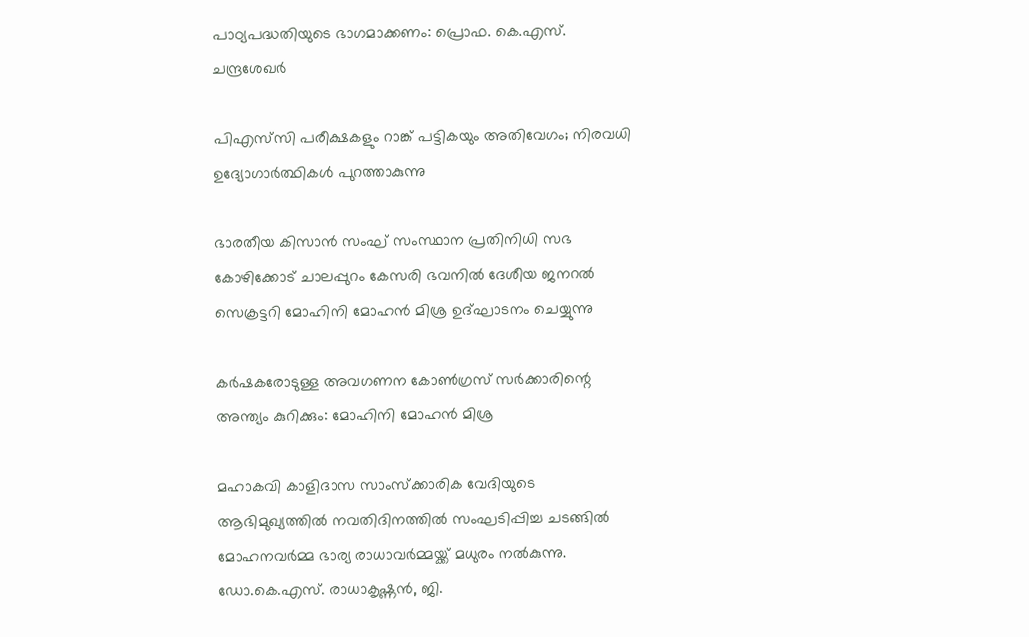പാഠ്യപദ്ധതിയുടെ ഭാഗമാക്കണം: പ്രൊഫ. കെ.എസ്. ചന്ദ്രശേഖര്‍

പിഎസ്‌സി പരീക്ഷകളും റാങ്ക് പട്ടികയും അതിവേഗം; നിരവധി ഉദ്യോഗാര്‍ത്ഥികള്‍ പുറത്താകുന്നു

ഭാരതീയ കിസാന്‍ സംഘ് സംസ്ഥാന പ്രതിനിധി സഭ കോഴിക്കോട് ചാലപ്പുറം കേസരി ഭവനില്‍ ദേശീയ ജനറല്‍ സെക്രട്ടറി മോഹിനി മോഹന്‍ മിശ്ര ഉദ്ഘാടനം ചെയ്യുന്നു

കര്‍ഷകരോടുള്ള അവഗണന കോണ്‍ഗ്രസ് സര്‍ക്കാരിന്റെ അന്ത്യം കുറിക്കും: മോഹിനി മോഹന്‍ മിശ്ര

മഹാകവി കാളിദാസ സാംസ്‌ക്കാരിക വേദിയുടെ ആഭിമുഖ്യത്തില്‍ നവതിദിനത്തില്‍ സംഘടിപ്പിച്ച ചടങ്ങില്‍ മോഹനവര്‍മ്മ ഭാര്യ രാധാവര്‍മ്മയ്ക്ക് മധുരം നല്‍കുന്നു. ഡോ.കെ.എസ്. രാധാകൃഷ്ണന്‍, ജി.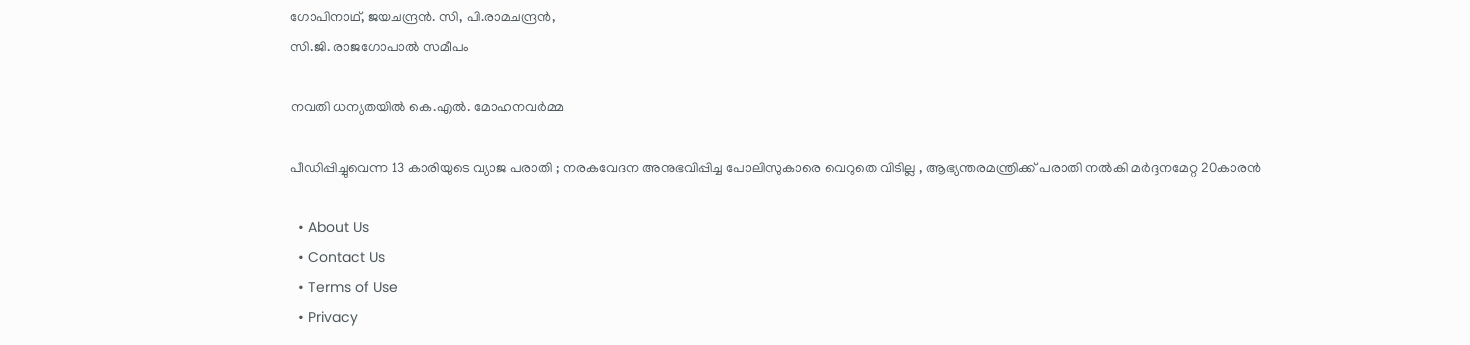ഗോപിനാഥ്, ജയചന്ദ്രന്‍. സി, പി.രാമചന്ദ്രന്‍,
സി.ജി. രാജഗോപാല്‍ സമീപം

നവതി ധന്യതയില്‍ കെ.എല്‍. മോഹനവര്‍മ്മ

പീഡിപ്പിച്ചുവെന്ന 13 കാരിയുടെ വ്യാജ പരാതി ; നരകവേദന അനുഭവിപ്പിച്ച പോലിസുകാരെ വെറുതെ വിടില്ല , ആഭ്യന്തരമന്ത്രിക്ക് പരാതി നൽകി മർദ്ദനമേറ്റ 20കാരൻ

  • About Us
  • Contact Us
  • Terms of Use
  • Privacy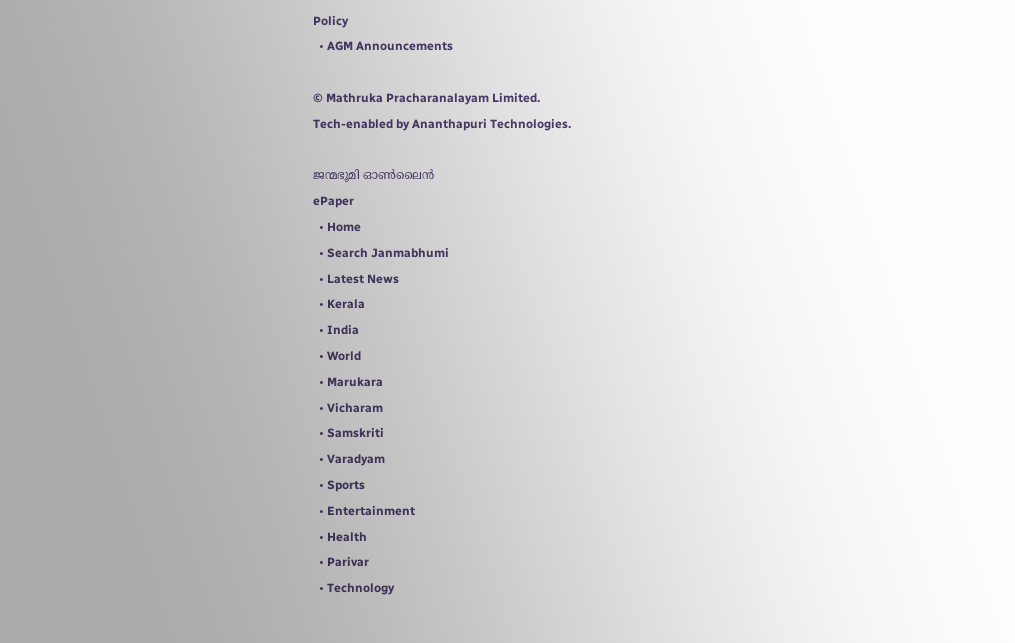Policy
  • AGM Announcements

© Mathruka Pracharanalayam Limited.
Tech-enabled by Ananthapuri Technologies.

ജന്മഭൂമി ഓണ്‍ലൈന്‍
ePaper
  • Home
  • Search Janmabhumi
  • Latest News
  • Kerala
  • India
  • World
  • Marukara
  • Vicharam
  • Samskriti
  • Varadyam
  • Sports
  • Entertainment
  • Health
  • Parivar
  • Technology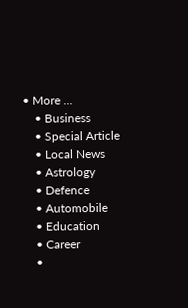• More …
    • Business
    • Special Article
    • Local News
    • Astrology
    • Defence
    • Automobile
    • Education
    • Career
    •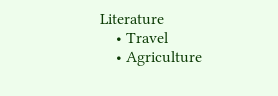Literature
    • Travel
    • Agriculture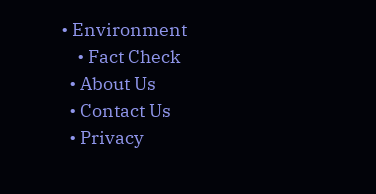• Environment
    • Fact Check
  • About Us
  • Contact Us
  • Privacy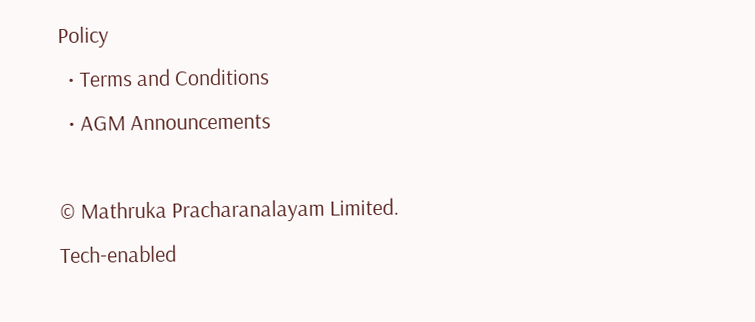Policy
  • Terms and Conditions
  • AGM Announcements

© Mathruka Pracharanalayam Limited.
Tech-enabled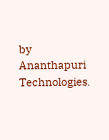by Ananthapuri Technologies.